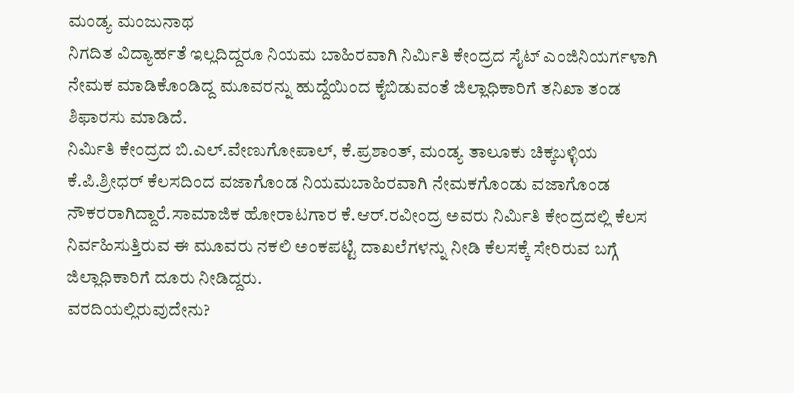ಮಂಡ್ಯ ಮಂಜುನಾಥ
ನಿಗದಿತ ವಿದ್ಯಾರ್ಹತೆ ಇಲ್ಲದಿದ್ದರೂ ನಿಯಮ ಬಾಹಿರವಾಗಿ ನಿರ್ಮಿತಿ ಕೇಂದ್ರದ ಸೈಟ್ ಎಂಜಿನಿಯರ್ಗಳಾಗಿ ನೇಮಕ ಮಾಡಿಕೊಂಡಿದ್ದ ಮೂವರನ್ನು ಹುದ್ದೆಯಿಂದ ಕೈಬಿಡುವಂತೆ ಜಿಲ್ಲಾಧಿಕಾರಿಗೆ ತನಿಖಾ ತಂಡ ಶಿಫಾರಸು ಮಾಡಿದೆ.
ನಿರ್ಮಿತಿ ಕೇಂದ್ರದ ಬಿ.ಎಲ್.ವೇಣುಗೋಪಾಲ್, ಕೆ.ಪ್ರಶಾಂತ್, ಮಂಡ್ಯ ತಾಲೂಕು ಚಿಕ್ಕಬಳ್ಳಿಯ ಕೆ.ಪಿ.ಶ್ರೀಧರ್ ಕೆಲಸದಿಂದ ವಜಾಗೊಂಡ ನಿಯಮಬಾಹಿರವಾಗಿ ನೇಮಕಗೊಂಡು ವಜಾಗೊಂಡ ನೌಕರರಾಗಿದ್ದಾರೆ.ಸಾಮಾಜಿಕ ಹೋರಾಟಗಾರ ಕೆ.ಆರ್.ರವೀಂದ್ರ ಅವರು ನಿರ್ಮಿತಿ ಕೇಂದ್ರದಲ್ಲಿ ಕೆಲಸ ನಿರ್ವಹಿಸುತ್ತಿರುವ ಈ ಮೂವರು ನಕಲಿ ಅಂಕಪಟ್ಟಿ ದಾಖಲೆಗಳನ್ನು ನೀಡಿ ಕೆಲಸಕ್ಕೆ ಸೇರಿರುವ ಬಗ್ಗೆ ಜಿಲ್ಲಾಧಿಕಾರಿಗೆ ದೂರು ನೀಡಿದ್ದರು.
ವರದಿಯಲ್ಲಿರುವುದೇನು?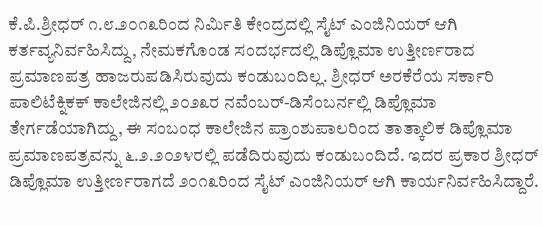ಕೆ.ಪಿ.ಶ್ರೀಧರ್ ೧.೮.೨೦೧೩ರಿಂದ ನಿರ್ಮಿತಿ ಕೇಂದ್ರದಲ್ಲಿ ಸೈಟ್ ಎಂಜಿನಿಯರ್ ಆಗಿ ಕರ್ತವ್ಯನಿರ್ವಹಿಸಿದ್ದು, ನೇಮಕಗೊಂಡ ಸಂದರ್ಭದಲ್ಲಿ ಡಿಪ್ಲೊಮಾ ಉತ್ತೀರ್ಣರಾದ ಪ್ರಮಾಣಪತ್ರ ಹಾಜರುಪಡಿಸಿರುವುದು ಕಂಡುಬಂದಿಲ್ಲ. ಶ್ರೀಧರ್ ಅರಕೆರೆಯ ಸರ್ಕಾರಿ ಪಾಲಿಟೆಕ್ನಿಕಕ್ ಕಾಲೇಜಿನಲ್ಲಿ ೨೦೨೩ರ ನವೆಂಬರ್-ಡಿಸೆಂಬರ್ನಲ್ಲಿ ಡಿಪ್ಲೊಮಾ ತೇರ್ಗಡೆಯಾಗಿದ್ದು, ಈ ಸಂಬಂಧ ಕಾಲೇಜಿನ ಪ್ರಾಂಶುಪಾಲರಿಂದ ತಾತ್ಕಾಲಿಕ ಡಿಪ್ಲೊಮಾ ಪ್ರಮಾಣಪತ್ರವನ್ನು ೬.೨.೨೦೨೪ರಲ್ಲಿ ಪಡೆದಿರುವುದು ಕಂಡುಬಂದಿದೆ. ಇದರ ಪ್ರಕಾರ ಶ್ರೀಧರ್ ಡಿಪ್ಲೊಮಾ ಉತ್ತೀರ್ಣರಾಗದೆ ೨೦೧೩ರಿಂದ ಸೈಟ್ ಎಂಜಿನಿಯರ್ ಆಗಿ ಕಾರ್ಯನಿರ್ವಹಿಸಿದ್ದಾರೆ.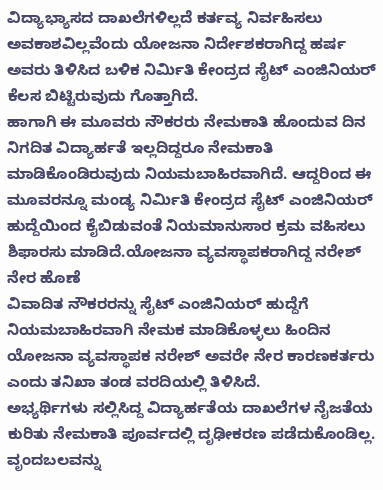ವಿದ್ಯಾಭ್ಯಾಸದ ದಾಖಲೆಗಳಿಲ್ಲದೆ ಕರ್ತವ್ಯ ನಿರ್ವಹಿಸಲು ಅವಕಾಶವಿಲ್ಲವೆಂದು ಯೋಜನಾ ನಿರ್ದೇಶಕರಾಗಿದ್ದ ಹರ್ಷ ಅವರು ತಿಳಿಸಿದ ಬಳಿಕ ನಿರ್ಮಿತಿ ಕೇಂದ್ರದ ಸೈಟ್ ಎಂಜಿನಿಯರ್ ಕೆಲಸ ಬಿಟ್ಟಿರುವುದು ಗೊತ್ತಾಗಿದೆ.
ಹಾಗಾಗಿ ಈ ಮೂವರು ನೌಕರರು ನೇಮಕಾತಿ ಹೊಂದುವ ದಿನ ನಿಗದಿತ ವಿದ್ಯಾರ್ಹತೆ ಇಲ್ಲದಿದ್ದರೂ ನೇಮಕಾತಿ ಮಾಡಿಕೊಂಡಿರುವುದು ನಿಯಮಬಾಹಿರವಾಗಿದೆ. ಆದ್ದರಿಂದ ಈ ಮೂವರನ್ನೂ ಮಂಡ್ಯ ನಿರ್ಮಿತಿ ಕೇಂದ್ರದ ಸೈಟ್ ಎಂಜಿನಿಯರ್ ಹುದ್ದೆಯಿಂದ ಕೈಬಿಡುವಂತೆ ನಿಯಮಾನುಸಾರ ಕ್ರಮ ವಹಿಸಲು ಶಿಫಾರಸು ಮಾಡಿದೆ.ಯೋಜನಾ ವ್ಯವಸ್ಥಾಪಕರಾಗಿದ್ದ ನರೇಶ್ ನೇರ ಹೊಣೆ
ವಿವಾದಿತ ನೌಕರರನ್ನು ಸೈಟ್ ಎಂಜಿನಿಯರ್ ಹುದ್ದೆಗೆ ನಿಯಮಬಾಹಿರವಾಗಿ ನೇಮಕ ಮಾಡಿಕೊಳ್ಳಲು ಹಿಂದಿನ ಯೋಜನಾ ವ್ಯವಸ್ಥಾಪಕ ನರೇಶ್ ಅವರೇ ನೇರ ಕಾರಣಕರ್ತರು ಎಂದು ತನಿಖಾ ತಂಡ ವರದಿಯಲ್ಲಿ ತಿಳಿಸಿದೆ.
ಅಭ್ಯರ್ಥಿಗಳು ಸಲ್ಲಿಸಿದ್ದ ವಿದ್ಯಾರ್ಹತೆಯ ದಾಖಲೆಗಳ ನೈಜತೆಯ ಕುರಿತು ನೇಮಕಾತಿ ಪೂರ್ವದಲ್ಲಿ ದೃಢೀಕರಣ ಪಡೆದುಕೊಂಡಿಲ್ಲ. ವೃಂದಬಲವನ್ನು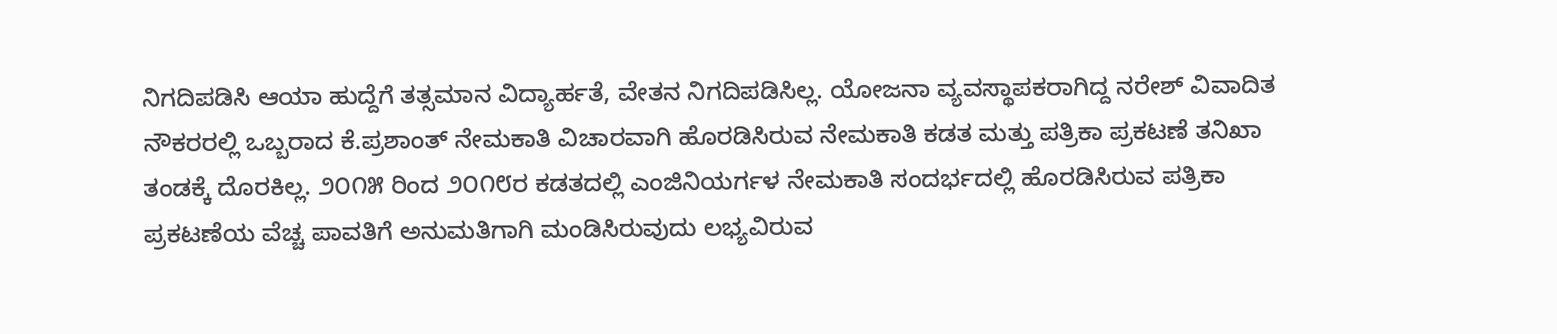ನಿಗದಿಪಡಿಸಿ ಆಯಾ ಹುದ್ದೆಗೆ ತತ್ಸಮಾನ ವಿದ್ಯಾರ್ಹತೆ, ವೇತನ ನಿಗದಿಪಡಿಸಿಲ್ಲ. ಯೋಜನಾ ವ್ಯವಸ್ಥಾಪಕರಾಗಿದ್ದ ನರೇಶ್ ವಿವಾದಿತ ನೌಕರರಲ್ಲಿ ಒಬ್ಬರಾದ ಕೆ.ಪ್ರಶಾಂತ್ ನೇಮಕಾತಿ ವಿಚಾರವಾಗಿ ಹೊರಡಿಸಿರುವ ನೇಮಕಾತಿ ಕಡತ ಮತ್ತು ಪತ್ರಿಕಾ ಪ್ರಕಟಣೆ ತನಿಖಾ ತಂಡಕ್ಕೆ ದೊರಕಿಲ್ಲ. ೨೦೧೫ ರಿಂದ ೨೦೧೮ರ ಕಡತದಲ್ಲಿ ಎಂಜಿನಿಯರ್ಗಳ ನೇಮಕಾತಿ ಸಂದರ್ಭದಲ್ಲಿ ಹೊರಡಿಸಿರುವ ಪತ್ರಿಕಾ ಪ್ರಕಟಣೆಯ ವೆಚ್ಚ ಪಾವತಿಗೆ ಅನುಮತಿಗಾಗಿ ಮಂಡಿಸಿರುವುದು ಲಭ್ಯವಿರುವ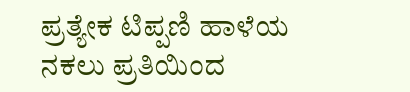ಪ್ರತ್ಯೇಕ ಟಿಪ್ಪಣಿ ಹಾಳೆಯ ನಕಲು ಪ್ರತಿಯಿಂದ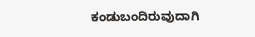ಕಂಡುಬಂದಿರುವುದಾಗಿ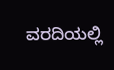ವರದಿಯಲ್ಲಿ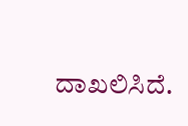ದಾಖಲಿಸಿದೆ.